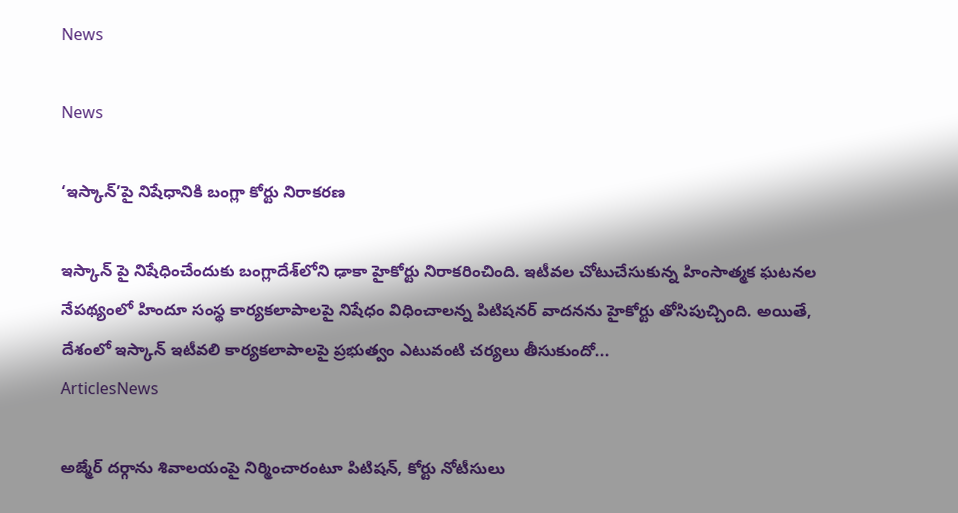News

News

‘ఇస్కాన్‌’పై నిషేధానికి బంగ్లా కోర్టు నిరాకరణ

ఇస్కాన్‌ పై నిషేధించేందుకు బంగ్లాదేశ్‌లోని ఢాకా హైకోర్టు నిరాకరించింది. ఇటీవల చోటుచేసుకున్న హింసాత్మక ఘటనల నేపథ్యంలో హిందూ సంస్థ కార్యకలాపాలపై నిషేధం విధించాలన్న పిటిషనర్‌ వాదనను హైకోర్టు తోసిపుచ్చింది. అయితే, దేశంలో ఇస్కాన్‌ ఇటీవలి కార్యకలాపాలపై ప్రభుత్వం ఎటువంటి చర్యలు తీసుకుందో...
ArticlesNews

అజ్మేర్ దర్గాను శివాలయంపై నిర్మించారంటూ పిటిషన్, కోర్టు నోటీసులు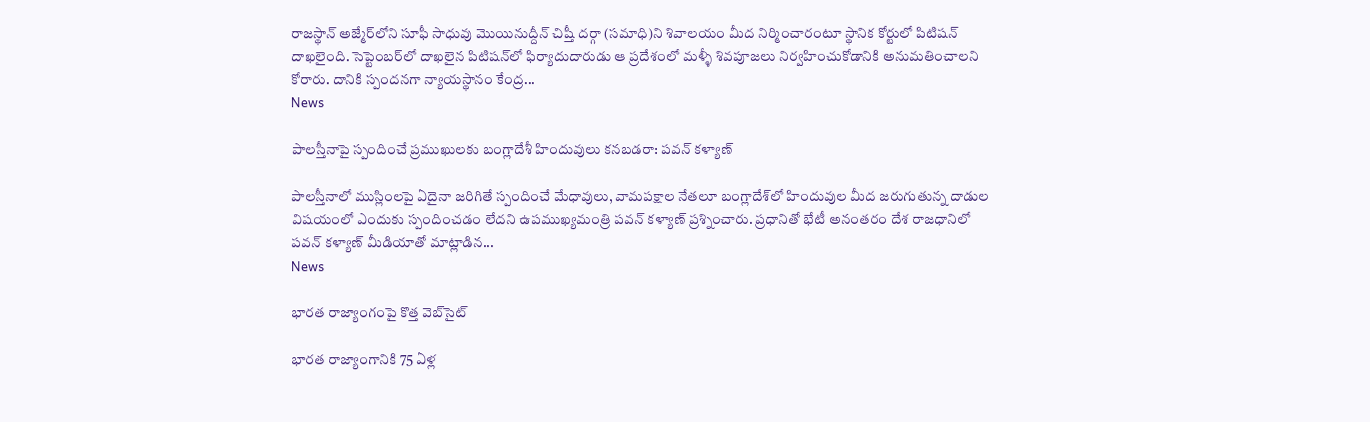రాజస్థాన్‌ అజ్మేర్‌లోని సూఫీ సాధువు మొయినుద్దీన్ చిష్తీ దర్గా (సమాధి)ని శివాలయం మీద నిర్మించారంటూ స్థానిక కోర్టులో పిటిషన్ దాఖలైంది. సెప్టెంబర్‌లో దాఖలైన పిటిషన్‌లో ఫిర్యాదుదారుడు ఆ ప్రదేశంలో మళ్ళీ శివపూజలు నిర్వహించుకోడానికి అనుమతించాలని కోరారు. దానికి స్పందనగా న్యాయస్థానం కేంద్ర...
News

పాలస్తీనాపై స్పందించే ప్రముఖులకు బంగ్లాదేశీ హిందువులు కనబడరా: పవన్ కళ్యాణ్

పాల‌స్తీనాలో ముస్లింల‌పై ఏదైనా జ‌రిగితే స్పందించే మేధావులు, వామపక్షాల నేతలూ బంగ్లాదేశ్‌లో హిందువుల‌ మీద జ‌రుగుతున్న దాడుల‌ విషయంలో ఎందుకు స్పందించ‌డం లేద‌ని ఉపముఖ్యమంత్రి ప‌వ‌న్‌ క‌ళ్యాణ్ ప్ర‌శ్నించారు. ప్రధానితో భేటీ అనంతరం దేశ రాజధానిలో పవన్ కళ్యాణ్ మీడియాతో మాట్లాడిన...
News

భార‌త రాజ్యాంగంపై కొత్త వెబ్‌సైట్

భార‌త రాజ్యాంగానికి 75 ఏళ్ల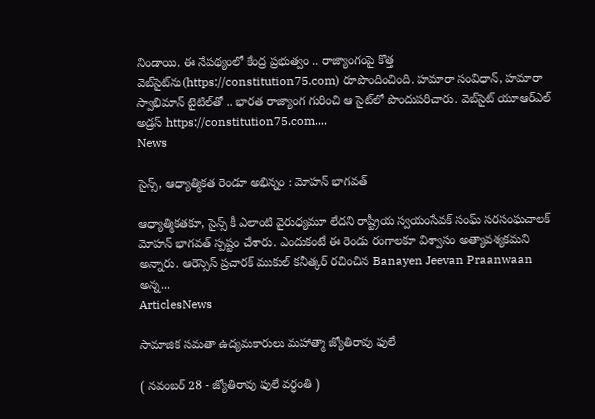నిండాయి. ఈ నేప‌థ్యంలో కేంద్ర ప్ర‌భుత్వం .. రాజ్యాంగంపై కొత్త వెబ్‌సైట్‌ను(https://constitution75.com) రూపొందించింది. హ‌మారా సంవిధాన్‌, హ‌మారా స్వాభిమాన్ టైటిల్‌తో .. భారత రాజ్యాంగ గురించి ఆ సైట్‌లో పొందుప‌రిచారు. వెబ్‌సైట్ యూఆర్ఎల్ అడ్ర‌స్ https://constitution75.com....
News

సైన్స్, ఆధ్యాత్మికత రెండూ అభిన్నం : మోహన్ భాగవత్

ఆధ్యాత్మికతకూ, సైన్స్ కీ ఎలాంటి వైరుధ్యమూ లేదని రాష్ట్రీయ స్వయంసేవక్ సంఘ్ సరసంఘచాలక్ మోహన్ భాగవత్ స్పష్టం చేశారు. ఎందుకంటే ఈ రెండు రంగాలకూ విశ్వాసం అత్యావశ్యకమని అన్నారు. ఆరెస్సెస్ ప్రచారక్ ముకుల్ కనీత్కర్ రచించిన Banayen Jeevan Praanwaan అన్న...
ArticlesNews

సామాజిక సమతా ఉద్యమకారులు మహాత్మా జ్యోతిరావు ఫులే

( నవంబర్‌ 28 - జ్యోతిరావు ఫులే వర్ధంతి )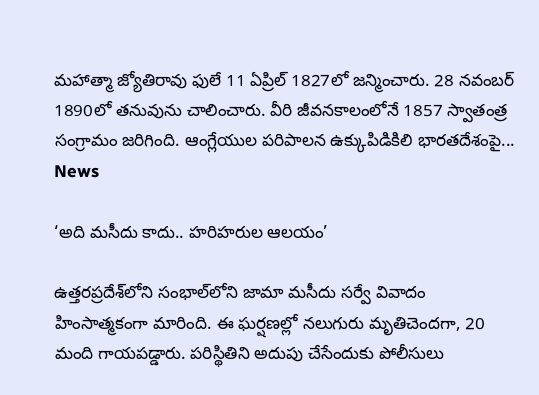మహాత్మా జ్యోతిరావు ఫులే 11 ఏప్రిల్‌ 1827లో జన్మించారు. 28 నవంబర్‌ 1890లో తనువును చాలించారు. వీరి జీవనకాలంలోనే 1857 స్వాతంత్ర సంగ్రామం జరిగింది. ఆంగ్లేయుల పరిపాలన ఉక్కుపిడికిలి భారతదేశంపై...
News

‘అది మసీదు కాదు.. హరిహరుల ఆలయం’

ఉత్తరప్రదేశ్‌లోని సంభాల్‌లోని జామా మసీదు సర్వే వివాదం హింసాత్మకంగా మారింది. ఈ ఘర్షణల్లో నలుగురు మృతిచెందగా, 20 మంది గాయపడ్డారు. పరిస్థితిని అదుపు చేసేందుకు పోలీసులు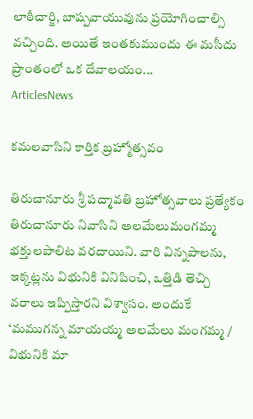లాఠీచార్జి, బాష్పవాయువును ప్రయోగించాల్సి వచ్చింది. అయితే ఇంతకుముందు ఈ మసీదు ప్రాంతంలో ఒక దేవాలయం...
ArticlesNews

కమలవాసిని కార్తిక బ్రహ్మోత్సవం

తిరుచానూరు శ్రీ పద్మావతి బ్రహోత్సవాలు ప్రత్యేకం తిరుచానూరు నివాసిని అలమేలుమంగమ్మ భక్తులపాలిట వరదాయిని. వారి విన్నపాలను, ఇక్కట్లను విభునికి వినిపించి, ఒత్తిడి తెచ్చి వరాలు ఇప్పిస్తారని విశ్వాసం. అందుకే ‘మముగన్న మాయయ్మ అలమేలు మంగమ్మ / విభునికి మా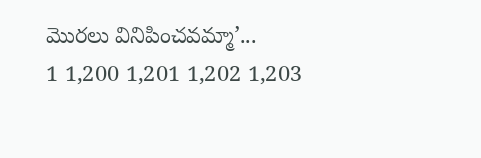మొరలు వినిపించవమ్మా’...
1 1,200 1,201 1,202 1,203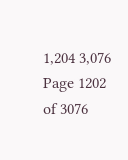1,204 3,076
Page 1202 of 3076